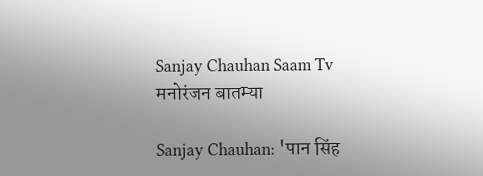Sanjay Chauhan Saam Tv
मनोरंजन बातम्या

Sanjay Chauhan: 'पान सिंह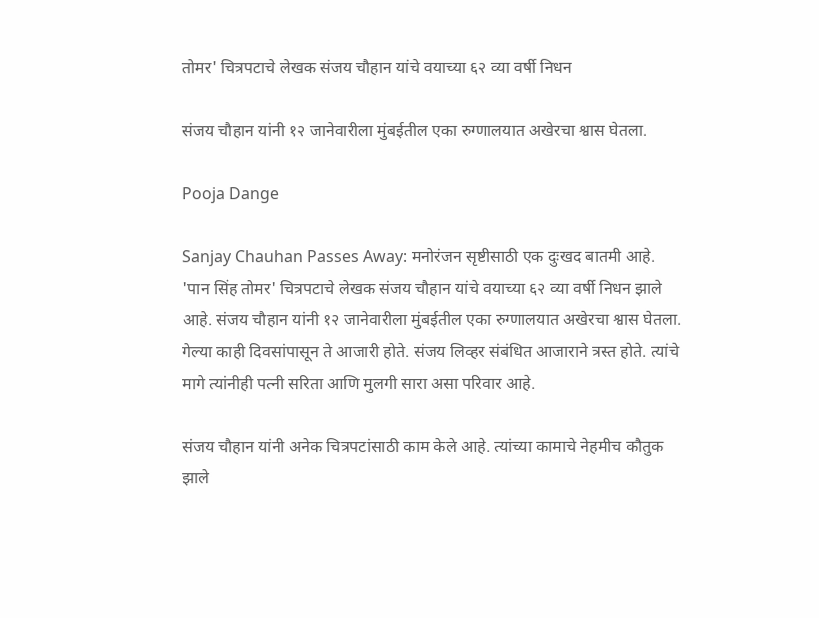तोमर' चित्रपटाचे लेखक संजय चौहान यांचे वयाच्या ६२ व्या वर्षी निधन

संजय चौहान यांनी १२ जानेवारीला मुंबईतील एका रुग्णालयात अखेरचा श्वास घेतला.

Pooja Dange

Sanjay Chauhan Passes Away: मनोरंजन सृष्टीसाठी एक दुःखद बातमी आहे. 'पान सिंह तोमर' चित्रपटाचे लेखक संजय चौहान यांचे वयाच्या ६२ व्या वर्षी निधन झाले आहे. संजय चौहान यांनी १२ जानेवारीला मुंबईतील एका रुग्णालयात अखेरचा श्वास घेतला. गेल्या काही दिवसांपासून ते आजारी होते. संजय लिव्हर संबंधित आजाराने त्रस्त होते. त्यांचे मागे त्यांनीही पत्नी सरिता आणि मुलगी सारा असा परिवार आहे.

संजय चौहान यांनी अनेक चित्रपटांसाठी काम केले आहे. त्यांच्या कामाचे नेहमीच कौतुक झाले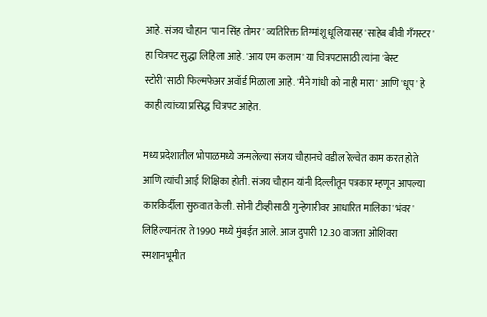आहे. संजय चौहान 'पान सिंह तोमर' व्यतिरिक्त तिग्मांशू धूलियासह 'साहेब बीवी गँगस्टर' हा चित्रपट सुद्धा लिहिला आहे. 'आय एम कलाम' या चित्रपटासाठी त्यांना 'बेस्ट स्टोरी'साठी फिल्मफेअर अवॉर्ड मिळाला आहे. 'मैने गांधी को नाही मारा' आणि 'धूप' हे काही त्यांच्या प्रसिद्ध चित्रपट आहेत.

मध्य प्रदेशातील भोपाळमध्ये जन्मलेल्या संजय चौहानचे वडील रेल्वेत काम करत होते आणि त्यांची आई शिक्षिका होती. संजय चौहान यांनी दिल्लीतून पत्रकार म्हणून आपल्या कारकिर्दीला सुरुवात केली. सोनी टीव्हीसाठी गुन्हेगारीवर आधारित मालिका 'भंवर' लिहिल्यानंतर ते 1990 मध्ये मुंबईत आले. आज दुपारी 12.30 वाजता ओशिवरा स्मशानभूमीत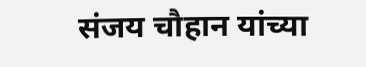संजय चौहान यांच्या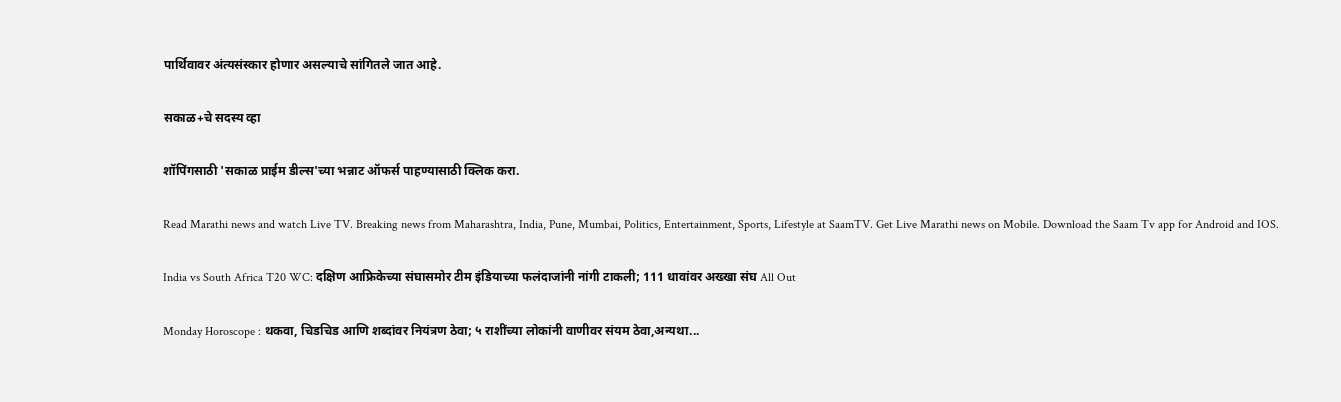पार्थिवावर अंत्यसंस्कार होणार असल्याचे सांगितले जात आहे.

सकाळ+चे सदस्य व्हा

शॉपिंगसाठी 'सकाळ प्राईम डील्स'च्या भन्नाट ऑफर्स पाहण्यासाठी क्लिक करा.

Read Marathi news and watch Live TV. Breaking news from Maharashtra, India, Pune, Mumbai, Politics, Entertainment, Sports, Lifestyle at SaamTV. Get Live Marathi news on Mobile. Download the Saam Tv app for Android and IOS.

India vs South Africa T20 WC: दक्षिण आफ्रिकेच्या संघासमोर टीम इंडियाच्या फलंदाजांनी नांगी टाकली; 111 धावांवर अख्खा संघ All Out

Monday Horoscope : थकवा, चिडचिड आणि शब्दांवर नियंत्रण ठेवा; ५ राशींच्या लोकांनी वाणीवर संयम ठेवा,अन्यथा...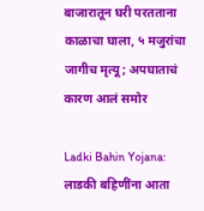बाजारातून घरी परतताना काळाचा घाला, ५ मजुरांचा जागीच मृत्यू; अपघाताचं कारण आलं समोर

Ladki Bahin Yojana: लाडकी बहिणींना आता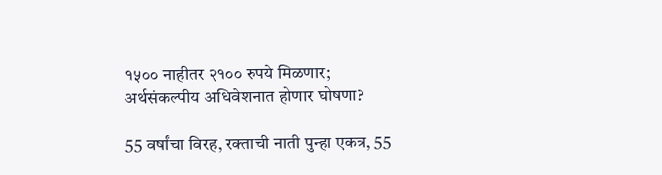१५०० नाहीतर २१०० रुपये मिळणार; अर्थसंकल्पीय अधिवेशनात होणार घोषणा?

55 वर्षांचा विरह, रक्ताची नाती पुन्हा एकत्र, 55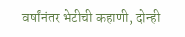वर्षांनंतर भेटीची कहाणी, दोन्ही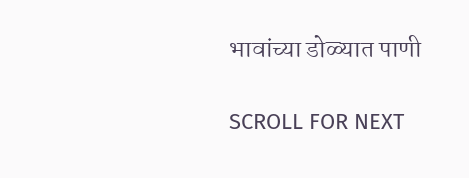भावांच्या डोळ्यात पाणी

SCROLL FOR NEXT